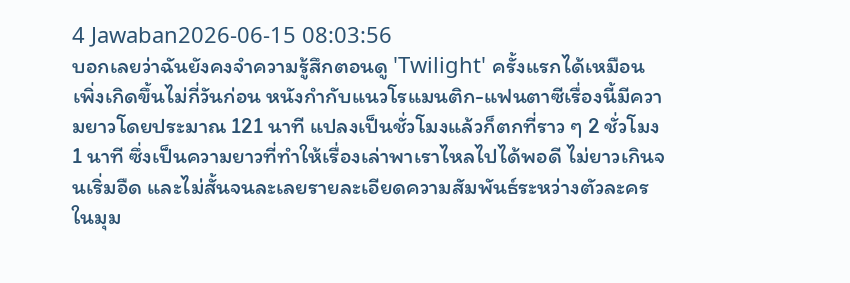4 Jawaban2026-06-15 08:03:56
บอกเลยว่าฉันยังคงจำความรู้สึกตอนดู 'Twilight' ครั้งแรกได้เหมือนเพิ่งเกิดขึ้นไม่กี่วันก่อน หนังกำกับแนวโรแมนติก-แฟนตาซีเรื่องนี้มีความยาวโดยประมาณ 121 นาที แปลงเป็นชั่วโมงแล้วก็ตกที่ราว ๆ 2 ชั่วโมง 1 นาที ซึ่งเป็นความยาวที่ทำให้เรื่องเล่าพาเราไหลไปได้พอดี ไม่ยาวเกินจนเริ่มอืด และไม่สั้นจนละเลยรายละเอียดความสัมพันธ์ระหว่างตัวละคร
ในมุม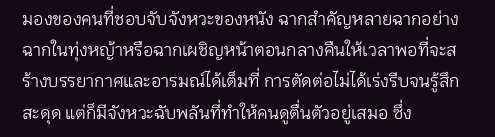มองของคนที่ชอบจับจังหวะของหนัง ฉากสำคัญหลายฉากอย่างฉากในทุ่งหญ้าหรือฉากเผชิญหน้าตอนกลางคืนให้เวลาพอที่จะสร้างบรรยากาศและอารมณ์ได้เต็มที่ การตัดต่อไม่ได้เร่งรีบจนรู้สึกสะดุด แต่ก็มีจังหวะฉับพลันที่ทำให้คนดูตื่นตัวอยู่เสมอ ซึ่ง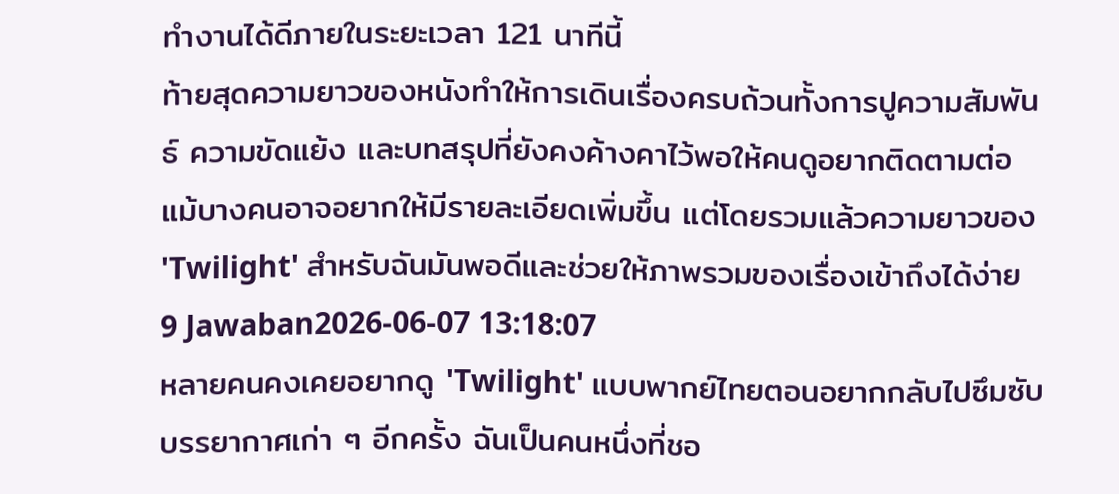ทำงานได้ดีภายในระยะเวลา 121 นาทีนี้
ท้ายสุดความยาวของหนังทำให้การเดินเรื่องครบถ้วนทั้งการปูความสัมพันธ์ ความขัดแย้ง และบทสรุปที่ยังคงค้างคาไว้พอให้คนดูอยากติดตามต่อ แม้บางคนอาจอยากให้มีรายละเอียดเพิ่มขึ้น แต่โดยรวมแล้วความยาวของ 'Twilight' สำหรับฉันมันพอดีและช่วยให้ภาพรวมของเรื่องเข้าถึงได้ง่าย
9 Jawaban2026-06-07 13:18:07
หลายคนคงเคยอยากดู 'Twilight' แบบพากย์ไทยตอนอยากกลับไปซึมซับบรรยากาศเก่า ๆ อีกครั้ง ฉันเป็นคนหนึ่งที่ชอ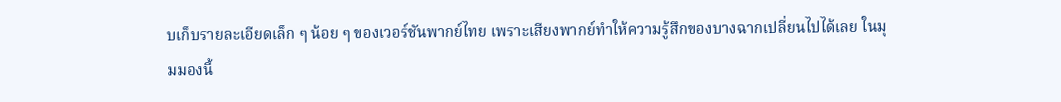บเก็บรายละเอียดเล็ก ๆ น้อย ๆ ของเวอร์ชันพากย์ไทย เพราะเสียงพากย์ทำให้ความรู้สึกของบางฉากเปลี่ยนไปได้เลย ในมุมมองนี้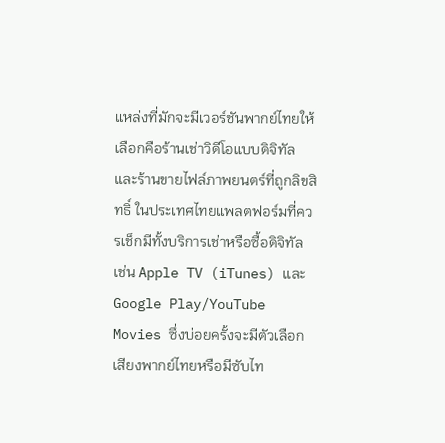แหล่งที่มักจะมีเวอร์ชันพากย์ไทยให้เลือกคือร้านเช่าวิดีโอแบบดิจิทัลและร้านขายไฟล์ภาพยนตร์ที่ถูกลิขสิทธิ์ ในประเทศไทยแพลตฟอร์มที่ควรเช็กมีทั้งบริการเช่าหรือซื้อดิจิทัล เช่น Apple TV (iTunes) และ Google Play/YouTube Movies ซึ่งบ่อยครั้งจะมีตัวเลือกเสียงพากย์ไทยหรือมีซับไท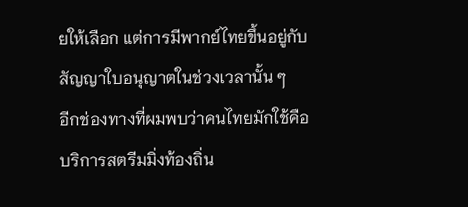ยให้เลือก แต่การมีพากย์ไทยขึ้นอยู่กับสัญญาใบอนุญาตในช่วงเวลานั้น ๆ
อีกช่องทางที่ผมพบว่าคนไทยมักใช้คือบริการสตรีมมิ่งท้องถิ่น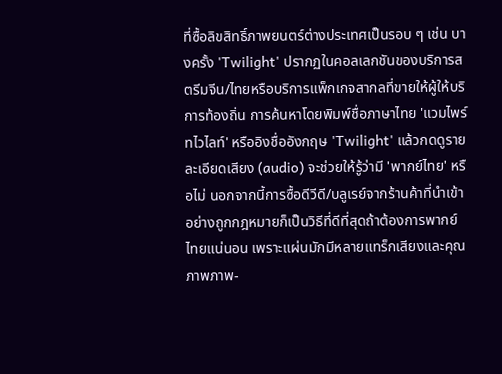ที่ซื้อลิขสิทธิ์ภาพยนตร์ต่างประเทศเป็นรอบ ๆ เช่น บางครั้ง 'Twilight' ปรากฏในคอลเลกชันของบริการสตรีมจีน/ไทยหรือบริการแพ็กเกจสากลที่ขายให้ผู้ให้บริการท้องถิ่น การค้นหาโดยพิมพ์ชื่อภาษาไทย 'แวมไพร์ ทไวไลท์' หรืออิงชื่ออังกฤษ 'Twilight' แล้วกดดูรายละเอียดเสียง (audio) จะช่วยให้รู้ว่ามี 'พากย์ไทย' หรือไม่ นอกจากนี้การซื้อดีวีดี/บลูเรย์จากร้านค้าที่นำเข้าอย่างถูกกฎหมายก็เป็นวิธีที่ดีที่สุดถ้าต้องการพากย์ไทยแน่นอน เพราะแผ่นมักมีหลายแทร็กเสียงและคุณภาพภาพ-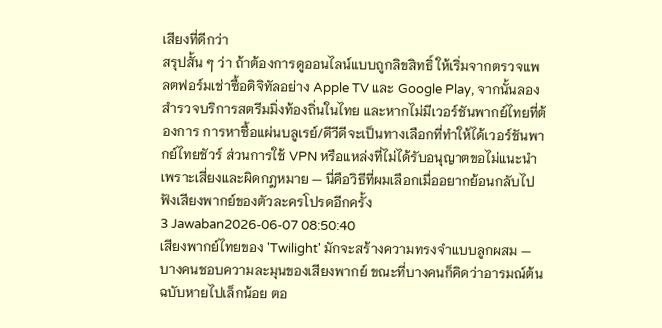เสียงที่ดีกว่า
สรุปสั้น ๆ ว่า ถ้าต้องการดูออนไลน์แบบถูกลิขสิทธิ์ ให้เริ่มจากตรวจแพลตฟอร์มเช่าซื้อดิจิทัลอย่าง Apple TV และ Google Play, จากนั้นลองสำรวจบริการสตรีมมิ่งท้องถิ่นในไทย และหากไม่มีเวอร์ชันพากย์ไทยที่ต้องการ การหาซื้อแผ่นบลูเรย์/ดีวีดีจะเป็นทางเลือกที่ทำให้ได้เวอร์ชันพากย์ไทยชัวร์ ส่วนการใช้ VPN หรือแหล่งที่ไม่ได้รับอนุญาตขอไม่แนะนำเพราะเสี่ยงและผิดกฎหมาย — นี่คือวิธีที่ผมเลือกเมื่ออยากย้อนกลับไปฟังเสียงพากย์ของตัวละครโปรดอีกครั้ง
3 Jawaban2026-06-07 08:50:40
เสียงพากย์ไทยของ 'Twilight' มักจะสร้างความทรงจำแบบลูกผสม — บางคนชอบความละมุนของเสียงพากย์ ขณะที่บางคนก็คิดว่าอารมณ์ต้นฉบับหายไปเล็กน้อย ตอ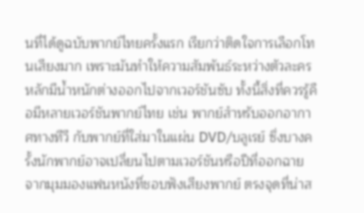นที่ได้ดูฉบับพากย์ไทยครั้งแรก เรียกว่าติดใจการเลือกโทนเสียงมาก เพราะมันทำให้ความสัมพันธ์ระหว่างตัวละครหลักมีน้ำหนักต่างออกไปจากเวอร์ชันซับ ทั้งนี้สิ่งที่ควรรู้คือมีหลายเวอร์ชันพากย์ไทย เช่น พากย์สำหรับออกอากาศทางทีวี กับพากย์ที่ใส่มาในแผ่น DVD/บลูเรย์ ซึ่งบางครั้งนักพากย์อาจเปลี่ยนไปตามเวอร์ชันหรือปีที่ออกฉาย
จากมุมมองแฟนหนังที่ชอบฟังเสียงพากย์ ตรงจุดที่น่าส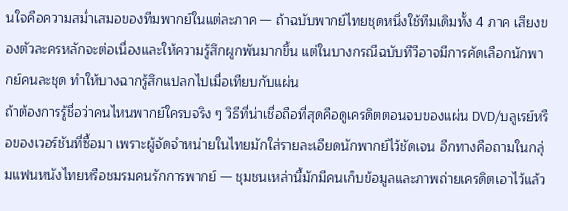นใจคือความสม่ำเสมอของทีมพากย์ในแต่ละภาค — ถ้าฉบับพากย์ไทยชุดหนึ่งใช้ทีมเดิมทั้ง 4 ภาค เสียงของตัวละครหลักจะต่อเนื่องและให้ความรู้สึกผูกพันมากขึ้น แต่ในบางกรณีฉบับทีวีอาจมีการคัดเลือกนักพากย์คนละชุด ทำให้บางฉากรู้สึกแปลกไปเมื่อเทียบกับแผ่น
ถ้าต้องการรู้ชื่อว่าคนไหนพากย์ใครบจริง ๆ วิธีที่น่าเชื่อถือที่สุดคือดูเครดิตตอนจบของแผ่น DVD/บลูเรย์หรือของเวอร์ชันที่ซื้อมา เพราะผู้จัดจำหน่ายในไทยมักใส่รายละเอียดนักพากย์ไว้ชัดเจน อีกทางคือถามในกลุ่มแฟนหนังไทยหรือชมรมคนรักการพากย์ — ชุมชนเหล่านี้มักมีคนเก็บข้อมูลและภาพถ่ายเครดิตเอาไว้แล้ว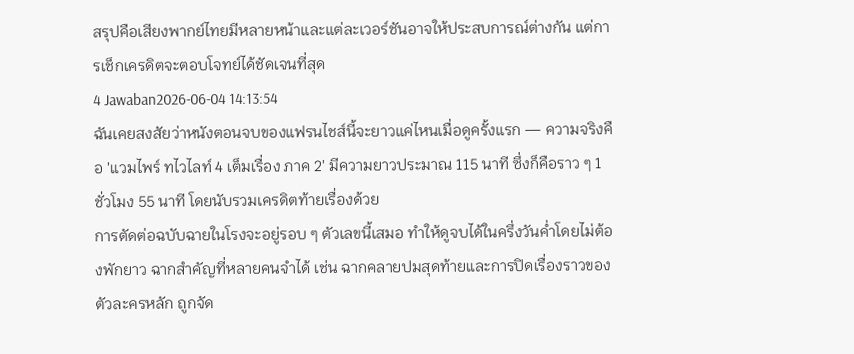สรุปคือเสียงพากย์ไทยมีหลายหน้าและแต่ละเวอร์ชันอาจให้ประสบการณ์ต่างกัน แต่การเช็กเครดิตจะตอบโจทย์ได้ชัดเจนที่สุด
4 Jawaban2026-06-04 14:13:54
ฉันเคยสงสัยว่าหนังตอนจบของแฟรนไชส์นี้จะยาวแค่ไหนเมื่อดูครั้งแรก — ความจริงคือ 'แวมไพร์ ทไวไลท์ 4 เต็มเรื่อง ภาค 2' มีความยาวประมาณ 115 นาที ซึ่งก็คือราว ๆ 1 ชั่วโมง 55 นาที โดยนับรวมเครดิตท้ายเรื่องด้วย
การตัดต่อฉบับฉายในโรงจะอยู่รอบ ๆ ตัวเลขนี้เสมอ ทำให้ดูจบได้ในครึ่งวันค่ำโดยไม่ต้องพักยาว ฉากสำคัญที่หลายคนจำได้ เช่น ฉากคลายปมสุดท้ายและการปิดเรื่องราวของตัวละครหลัก ถูกจัด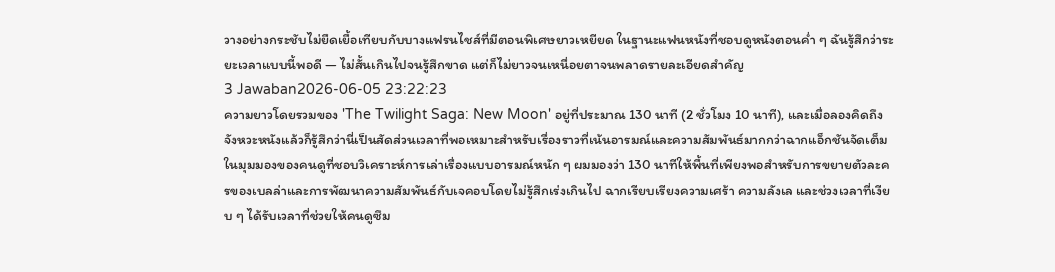วางอย่างกระชับไม่ยืดเยื้อเทียบกับบางแฟรนไชส์ที่มีตอนพิเศษยาวเหยียด ในฐานะแฟนหนังที่ชอบดูหนังตอนค่ำ ๆ ฉันรู้สึกว่าระยะเวลาแบบนี้พอดี — ไม่สั้นเกินไปจนรู้สึกขาด แต่ก็ไม่ยาวจนเหนื่อยตาจนพลาดรายละเอียดสำคัญ
3 Jawaban2026-06-05 23:22:23
ความยาวโดยรวมของ 'The Twilight Saga: New Moon' อยู่ที่ประมาณ 130 นาที (2 ชั่วโมง 10 นาที), และเมื่อลองคิดถึงจังหวะหนังแล้วก็รู้สึกว่านี่เป็นสัดส่วนเวลาที่พอเหมาะสำหรับเรื่องราวที่เน้นอารมณ์และความสัมพันธ์มากกว่าฉากแอ็กชันจัดเต็ม
ในมุมมองของคนดูที่ชอบวิเคราะห์การเล่าเรื่องแบบอารมณ์หนัก ๆ ผมมองว่า 130 นาทีให้พื้นที่เพียงพอสำหรับการขยายตัวละครของเบลล่าและการพัฒนาความสัมพันธ์กับเจคอบโดยไม่รู้สึกเร่งเกินไป ฉากเรียบเรียงความเศร้า ความลังเล และช่วงเวลาที่เงียบ ๆ ได้รับเวลาที่ช่วยให้คนดูซึม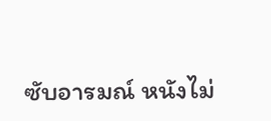ซับอารมณ์ หนังไม่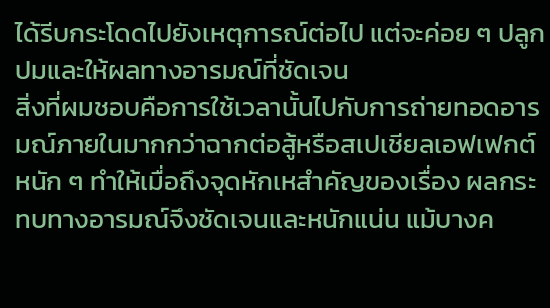ได้รีบกระโดดไปยังเหตุการณ์ต่อไป แต่จะค่อย ๆ ปลูกปมและให้ผลทางอารมณ์ที่ชัดเจน
สิ่งที่ผมชอบคือการใช้เวลานั้นไปกับการถ่ายทอดอารมณ์ภายในมากกว่าฉากต่อสู้หรือสเปเชียลเอฟเฟกต์หนัก ๆ ทำให้เมื่อถึงจุดหักเหสำคัญของเรื่อง ผลกระทบทางอารมณ์จึงชัดเจนและหนักแน่น แม้บางค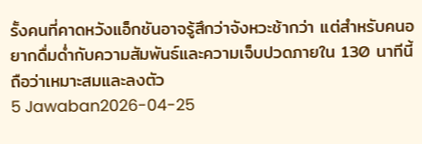รั้งคนที่คาดหวังแอ็กชันอาจรู้สึกว่าจังหวะช้ากว่า แต่สำหรับคนอยากดื่มด่ำกับความสัมพันธ์และความเจ็บปวดภายใน 130 นาทีนี้ถือว่าเหมาะสมและลงตัว
5 Jawaban2026-04-25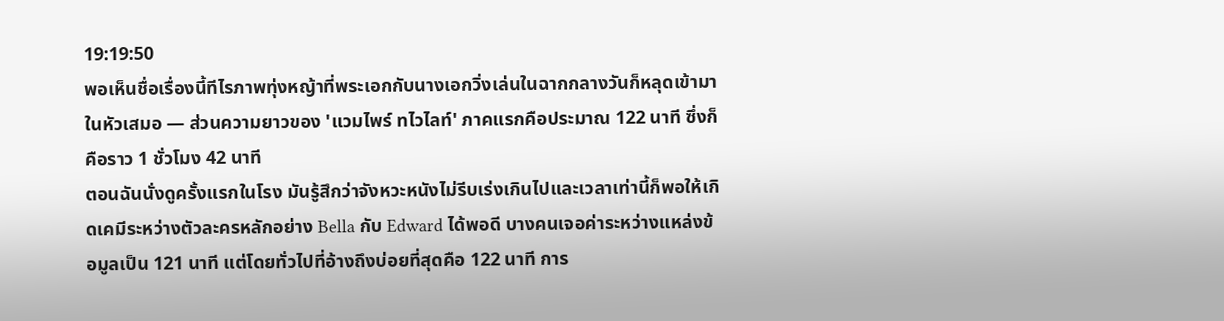19:19:50
พอเห็นชื่อเรื่องนี้ทีไรภาพทุ่งหญ้าที่พระเอกกับนางเอกวิ่งเล่นในฉากกลางวันก็หลุดเข้ามาในหัวเสมอ — ส่วนความยาวของ 'แวมไพร์ ทไวไลท์' ภาคแรกคือประมาณ 122 นาที ซึ่งก็คือราว 1 ชั่วโมง 42 นาที
ตอนฉันนั่งดูครั้งแรกในโรง มันรู้สึกว่าจังหวะหนังไม่รีบเร่งเกินไปและเวลาเท่านี้ก็พอให้เกิดเคมีระหว่างตัวละครหลักอย่าง Bella กับ Edward ได้พอดี บางคนเจอค่าระหว่างแหล่งข้อมูลเป็น 121 นาที แต่โดยทั่วไปที่อ้างถึงบ่อยที่สุดคือ 122 นาที การ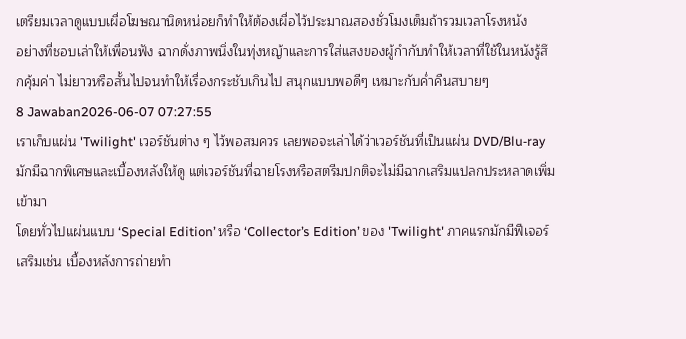เตรียมเวลาดูแบบเผื่อโฆษณานิดหน่อยก็ทำให้ต้องเผื่อไว้ประมาณสองชั่วโมงเต็มถ้ารวมเวลาโรงหนัง
อย่างที่ชอบเล่าให้เพื่อนฟัง ฉากดั่งภาพนิ่งในทุ่งหญ้าและการใส่แสงของผู้กำกับทำให้เวลาที่ใช้ในหนังรู้สึกคุ้มค่า ไม่ยาวหรือสั้นไปจนทำให้เรื่องกระชับเกินไป สนุกแบบพอดีๆ เหมาะกับค่ำคืนสบายๆ
8 Jawaban2026-06-07 07:27:55
เราเก็บแผ่น 'Twilight' เวอร์ชันต่าง ๆ ไว้พอสมควร เลยพอจะเล่าได้ว่าเวอร์ชันที่เป็นแผ่น DVD/Blu‑ray มักมีฉากพิเศษและเบื้องหลังให้ดู แต่เวอร์ชันที่ฉายโรงหรือสตรีมปกติจะไม่มีฉากเสริมแปลกประหลาดเพิ่มเข้ามา
โดยทั่วไปแผ่นแบบ ‘Special Edition’ หรือ ‘Collector’s Edition’ ของ 'Twilight' ภาคแรกมักมีฟีเจอร์เสริมเช่น เบื้องหลังการถ่ายทำ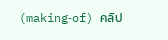(making‑of) คลิป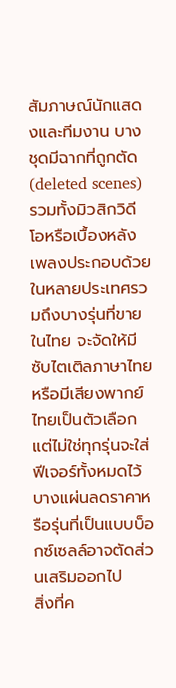สัมภาษณ์นักแสดงและทีมงาน บางชุดมีฉากที่ถูกตัด (deleted scenes) รวมทั้งมิวสิกวิดีโอหรือเบื้องหลังเพลงประกอบด้วย ในหลายประเทศรวมถึงบางรุ่นที่ขายในไทย จะจัดให้มีซับไตเติลภาษาไทยหรือมีเสียงพากย์ไทยเป็นตัวเลือก แต่ไม่ใช่ทุกรุ่นจะใส่ฟีเจอร์ทั้งหมดไว้ บางแผ่นลดราคาหรือรุ่นที่เป็นแบบบ็อกซ์เซลล์อาจตัดส่วนเสริมออกไป
สิ่งที่ค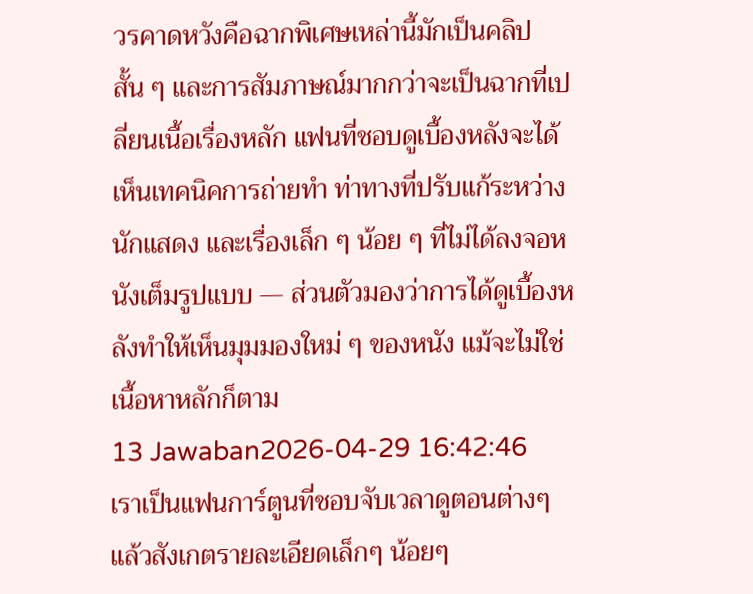วรคาดหวังคือฉากพิเศษเหล่านี้มักเป็นคลิปสั้น ๆ และการสัมภาษณ์มากกว่าจะเป็นฉากที่เปลี่ยนเนื้อเรื่องหลัก แฟนที่ชอบดูเบื้องหลังจะได้เห็นเทคนิคการถ่ายทำ ท่าทางที่ปรับแก้ระหว่างนักแสดง และเรื่องเล็ก ๆ น้อย ๆ ที่ไม่ได้ลงจอหนังเต็มรูปแบบ — ส่วนตัวมองว่าการได้ดูเบื้องหลังทำให้เห็นมุมมองใหม่ ๆ ของหนัง แม้จะไม่ใช่เนื้อหาหลักก็ตาม
13 Jawaban2026-04-29 16:42:46
เราเป็นแฟนการ์ตูนที่ชอบจับเวลาดูตอนต่างๆ แล้วสังเกตรายละเอียดเล็กๆ น้อยๆ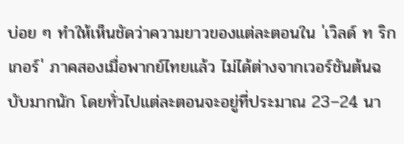บ่อย ๆ ทำให้เห็นชัดว่าความยาวของแต่ละตอนใน 'เวิลด์ ท ริก เกอร์' ภาคสองเมื่อพากย์ไทยแล้ว ไม่ได้ต่างจากเวอร์ชันต้นฉบับมากนัก โดยทั่วไปแต่ละตอนจะอยู่ที่ประมาณ 23–24 นา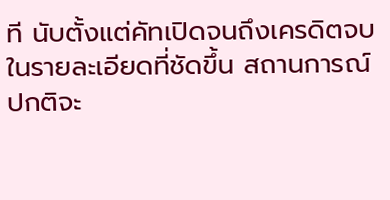ที นับตั้งแต่คัทเปิดจนถึงเครดิตจบ
ในรายละเอียดที่ชัดขึ้น สถานการณ์ปกติจะ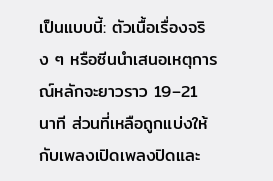เป็นแบบนี้: ตัวเนื้อเรื่องจริง ๆ หรือซีนนำเสนอเหตุการณ์หลักจะยาวราว 19–21 นาที ส่วนที่เหลือถูกแบ่งให้กับเพลงเปิดเพลงปิดและ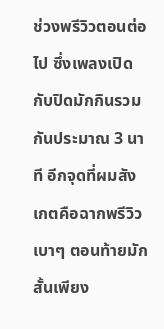ช่วงพรีวิวตอนต่อไป ซึ่งเพลงเปิดกับปิดมักกินรวมกันประมาณ 3 นาที อีกจุดที่ผมสังเกตคือฉากพรีวิวเบาๆ ตอนท้ายมักสั้นเพียง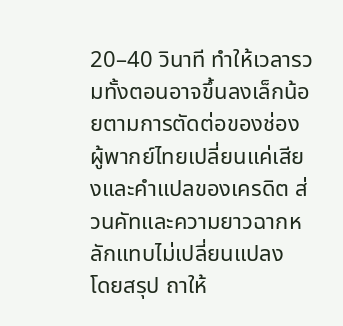20–40 วินาที ทำให้เวลารวมทั้งตอนอาจขึ้นลงเล็กน้อยตามการตัดต่อของช่อง ผู้พากย์ไทยเปลี่ยนแค่เสียงและคำแปลของเครดิต ส่วนคัทและความยาวฉากหลักแทบไม่เปลี่ยนแปลง
โดยสรุป ถาให้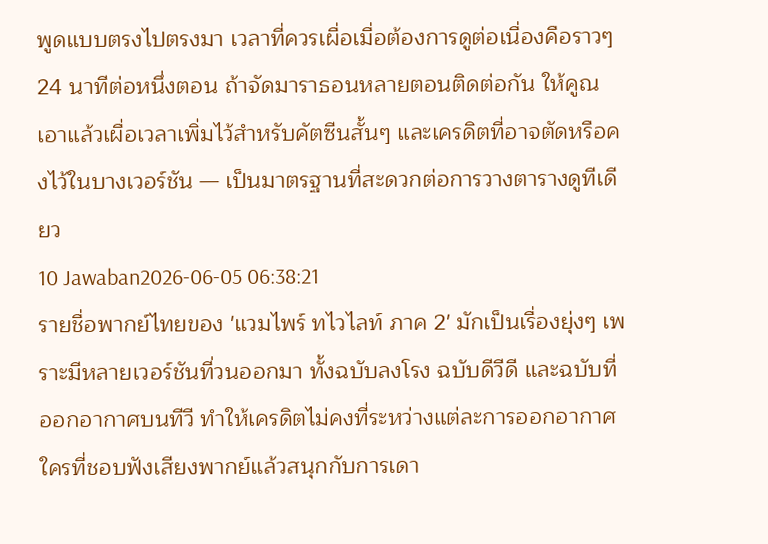พูดแบบตรงไปตรงมา เวลาที่ควรเผื่อเมื่อต้องการดูต่อเนื่องคือราวๆ 24 นาทีต่อหนึ่งตอน ถ้าจัดมาราธอนหลายตอนติดต่อกัน ให้คูณเอาแล้วเผื่อเวลาเพิ่มไว้สำหรับคัตซีนสั้นๆ และเครดิตที่อาจตัดหรือคงไว้ในบางเวอร์ชัน — เป็นมาตรฐานที่สะดวกต่อการวางตารางดูทีเดียว
10 Jawaban2026-06-05 06:38:21
รายชื่อพากย์ไทยของ 'แวมไพร์ ทไวไลท์ ภาค 2' มักเป็นเรื่องยุ่งๆ เพราะมีหลายเวอร์ชันที่วนออกมา ทั้งฉบับลงโรง ฉบับดีวีดี และฉบับที่ออกอากาศบนทีวี ทำให้เครดิตไม่คงที่ระหว่างแต่ละการออกอากาศ ใครที่ชอบฟังเสียงพากย์แล้วสนุกกับการเดา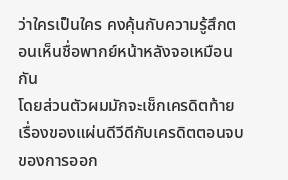ว่าใครเป็นใคร คงคุ้นกับความรู้สึกตอนเห็นชื่อพากย์หน้าหลังจอเหมือนกัน
โดยส่วนตัวผมมักจะเช็กเครดิตท้ายเรื่องของแผ่นดีวีดีกับเครดิตตอนจบของการออก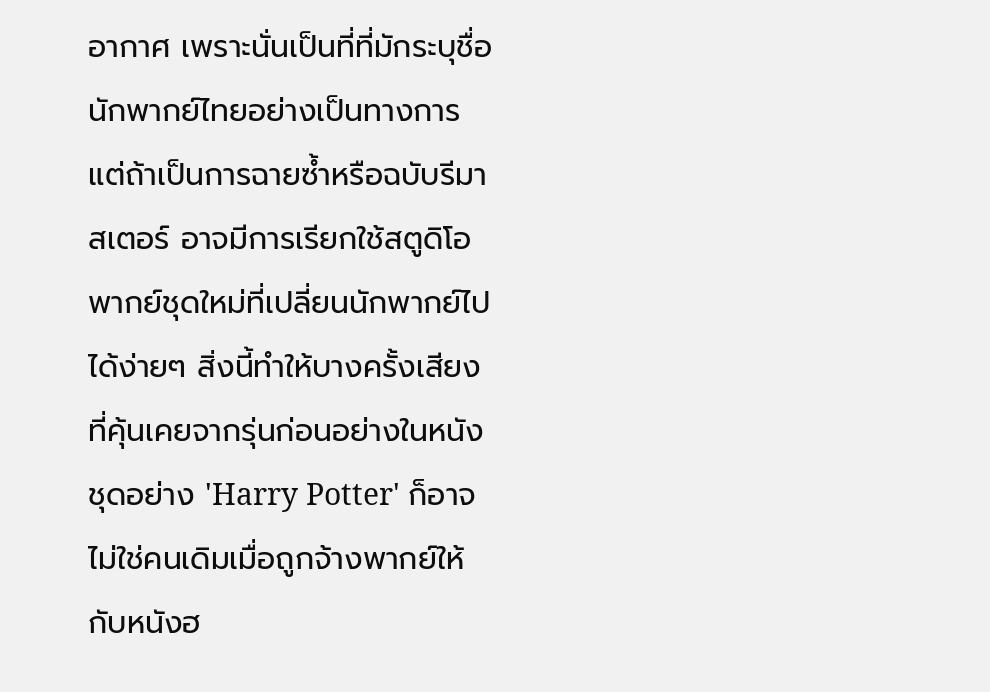อากาศ เพราะนั่นเป็นที่ที่มักระบุชื่อนักพากย์ไทยอย่างเป็นทางการ แต่ถ้าเป็นการฉายซ้ำหรือฉบับรีมาสเตอร์ อาจมีการเรียกใช้สตูดิโอพากย์ชุดใหม่ที่เปลี่ยนนักพากย์ไปได้ง่ายๆ สิ่งนี้ทำให้บางครั้งเสียงที่คุ้นเคยจากรุ่นก่อนอย่างในหนังชุดอย่าง 'Harry Potter' ก็อาจไม่ใช่คนเดิมเมื่อถูกจ้างพากย์ให้กับหนังฮ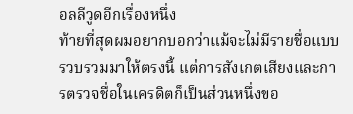อลลีวูดอีกเรื่องหนึ่ง
ท้ายที่สุดผมอยากบอกว่าแม้จะไม่มีรายชื่อแบบรวบรวมมาให้ตรงนี้ แต่การสังเกตเสียงและการตรวจชื่อในเครดิตก็เป็นส่วนหนึ่งขอ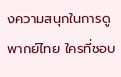งความสนุกในการดูพากย์ไทย ใครที่ชอบ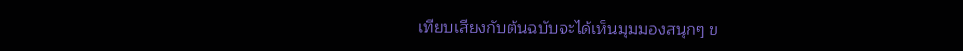เทียบเสียงกับต้นฉบับจะได้เห็นมุมมองสนุกๆ ข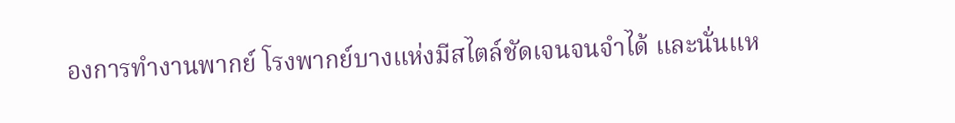องการทำงานพากย์ โรงพากย์บางแห่งมีสไตล์ชัดเจนจนจำได้ และนั่นแห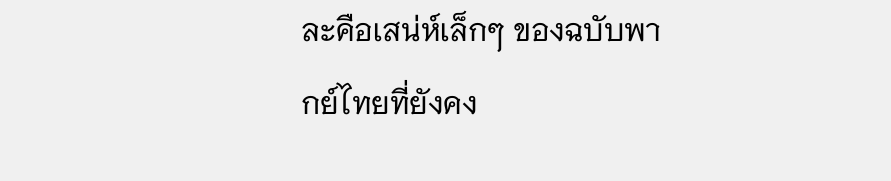ละคือเสน่ห์เล็กๆ ของฉบับพากย์ไทยที่ยังคง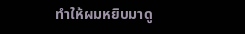ทำให้ผมหยิบมาดู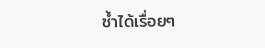ซ้ำได้เรื่อยๆ